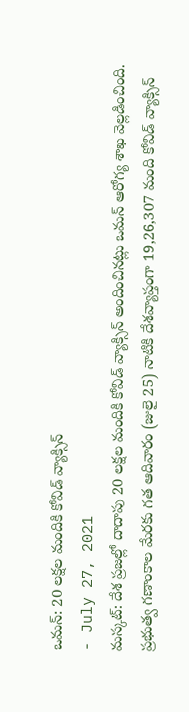ఒమన్: 20 లక్షల మందికి కోవిడ్ వ్యాక్సిన్
- July 27, 2021
మస్కట్: దేశ ప్రజల్లో దాదాపు 20 లక్షల మందికి కోవిడ్ వ్యాక్సిన్ అందించినట్లు ఒమన్ ఆరోగ్య శాఖ వెల్లడించింది. ప్రభుత్వ గణాంకాల మేరకు గత ఆదివారం (జులై 25) నాటికి దేశవ్యాప్తంగా 19,26,307 మంది కోవిడ్ వ్యాక్సిన్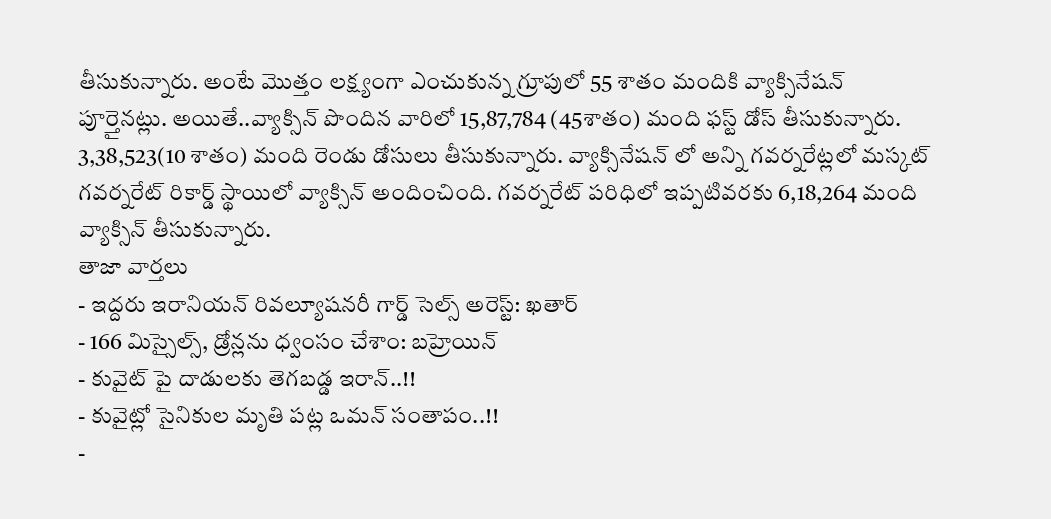తీసుకున్నారు. అంటే మొత్తం లక్ష్యంగా ఎంచుకున్న గ్రూపులో 55 శాతం మందికి వ్యాక్సినేషన్ పూర్తైనట్లు. అయితే..వ్యాక్సిన్ పొందిన వారిలో 15,87,784 (45శాతం) మంది ఫస్ట్ డోస్ తీసుకున్నారు. 3,38,523(10 శాతం) మంది రెండు డోసులు తీసుకున్నారు. వ్యాక్సినేషన్ లో అన్ని గవర్నరేట్లలో మస్కట్ గవర్నరేట్ రికార్డ్ స్థాయిలో వ్యాక్సిన్ అందించింది. గవర్నరేట్ పరిధిలో ఇప్పటివరకు 6,18,264 మంది వ్యాక్సిన్ తీసుకున్నారు.
తాజా వార్తలు
- ఇద్దరు ఇరానియన్ రివల్యూషనరీ గార్డ్ సెల్స్ అరెస్ట్: ఖతార్
- 166 మిస్సైల్స్, డ్రోన్లను ధ్వంసం చేశాం: బహ్రెయిన్
- కువైట్ పై దాడులకు తెగబడ్డ ఇరాన్..!!
- కువైట్లో సైనికుల మృతి పట్ల ఒమన్ సంతాపం..!!
-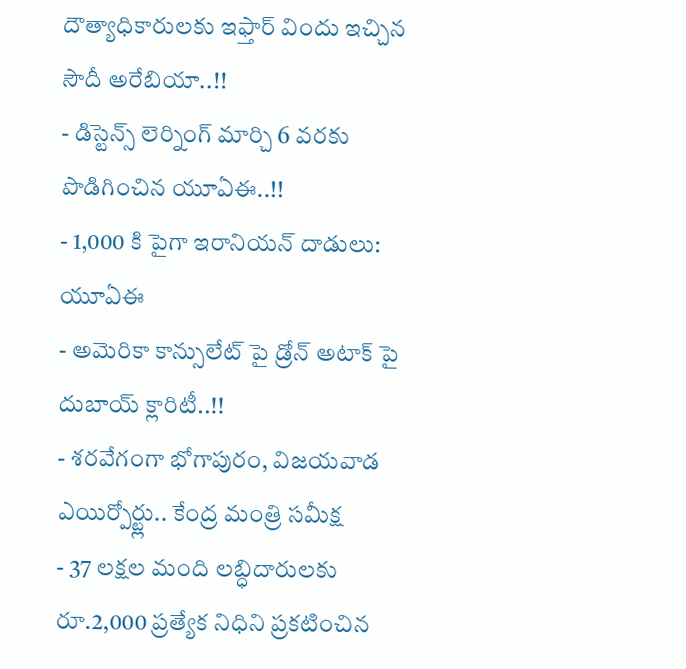దౌత్యాధికారులకు ఇఫ్తార్ విందు ఇచ్చిన సౌదీ అరేబియా..!!
- డిస్టెన్స్ లెర్నింగ్ మార్చి 6 వరకు పొడిగించిన యూఏఈ..!!
- 1,000 కి పైగా ఇరానియన్ దాడులు: యూఏఈ
- అమెరికా కాన్సులేట్ పై డ్రోన్ అటాక్ పై దుబాయ్ క్లారిటీ..!!
- శరవేగంగా భోగాపురం, విజయవాడ ఎయిర్పోర్ట్లు.. కేంద్ర మంత్రి సమీక్ష
- 37 లక్షల మంది లబ్ధిదారులకు రూ.2,000 ప్రత్యేక నిధిని ప్రకటించిన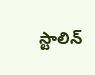స్టాలిన్